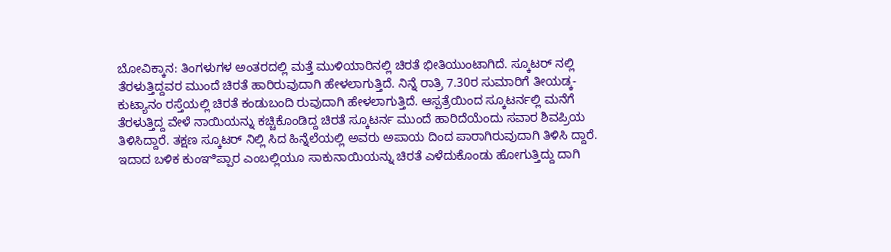ಬೋವಿಕ್ಕಾನ: ತಿಂಗಳುಗಳ ಅಂತರದಲ್ಲಿ ಮತ್ತೆ ಮುಳಿಯಾರಿನಲ್ಲಿ ಚಿರತೆ ಭೀತಿಯುಂಟಾಗಿದೆ. ಸ್ಕೂಟರ್ ನಲ್ಲಿ ತೆರಳುತ್ತಿದ್ದವರ ಮುಂದೆ ಚಿರತೆ ಹಾರಿರುವುದಾಗಿ ಹೇಳಲಾಗುತ್ತಿದೆ. ನಿನ್ನೆ ರಾತ್ರಿ 7.30ರ ಸುಮಾರಿಗೆ ತೀಯಡ್ಕ- ಕುಟ್ಯಾನಂ ರಸ್ತೆಯಲ್ಲಿ ಚಿರತೆ ಕಂಡುಬಂದಿ ರುವುದಾಗಿ ಹೇಳಲಾಗುತ್ತಿದೆ. ಆಸ್ಪತ್ರೆಯಿಂದ ಸ್ಕೂಟರ್ನಲ್ಲಿ ಮನೆಗೆ ತೆರಳುತ್ತಿದ್ದ ವೇಳೆ ನಾಯಿಯನ್ನು ಕಚ್ಚಿಕೊಂಡಿದ್ದ ಚಿರತೆ ಸ್ಕೂಟರ್ನ ಮುಂದೆ ಹಾರಿದೆಯೆಂದು ಸವಾರ ಶಿವಪ್ರಿಯ ತಿಳಿಸಿದ್ದಾರೆ. ತಕ್ಷಣ ಸ್ಕೂಟರ್ ನಿಲ್ಲಿ ಸಿದ ಹಿನ್ನೆಲೆಯಲ್ಲಿ ಅವರು ಅಪಾಯ ದಿಂದ ಪಾರಾಗಿರುವುದಾಗಿ ತಿಳಿಸಿ ದ್ದಾರೆ. ಇದಾದ ಬಳಿಕ ಕುಂಞಿಪ್ಪಾರ ಎಂಬಲ್ಲಿಯೂ ಸಾಕುನಾಯಿಯನ್ನು ಚಿರತೆ ಎಳೆದುಕೊಂಡು ಹೋಗುತ್ತಿದ್ದು ದಾಗಿ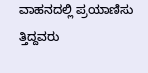ವಾಹನದಲ್ಲಿ ಪ್ರಯಾಣಿಸು ತ್ತಿದ್ದವರು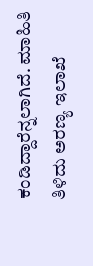ಕಂಡಿದ್ದಾರೆನ್ನಲಾಗಿದೆ. ಮಾಹಿತಿ ತಿಳಿದು ಅರಣ್ಯ ಇಲಾಖೆ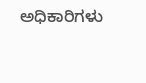ಅಧಿಕಾರಿಗಳು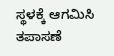ಸ್ಥಳಕ್ಕೆ ಆಗಮಿಸಿ ತಪಾಸಣೆ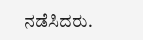ನಡೆಸಿದರು.